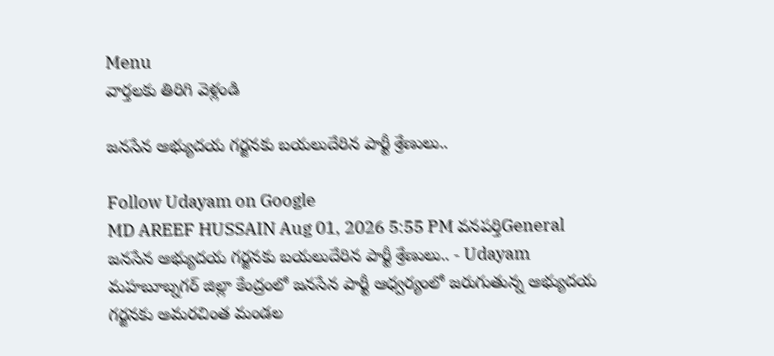Menu
వార్తలకు తిరిగి వెళ్లండి

జనసేన అభ్యుదయ గర్జనకు బయలుదేరిన పార్టీ శ్రేణులు..

Follow Udayam on Google
MD AREEF HUSSAIN Aug 01, 2026 5:55 PM వనపర్తిGeneral
జనసేన అభ్యుదయ గర్జనకు బయలుదేరిన పార్టీ శ్రేణులు.. - Udayam
మహబూబ్నగర్ జిల్లా కేంద్రంలో జనసేన పార్టీ ఆధ్వర్యంలో జరుగుతున్న అభ్యుదయ గర్జనకు అమరచింత మండల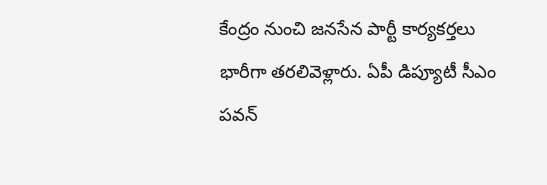కేంద్రం నుంచి జనసేన పార్టీ కార్యకర్తలు భారీగా తరలివెళ్లారు. ఏపీ డిప్యూటీ సీఎం పవన్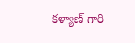కళ్యాణ్ గారి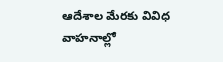ఆదేశాల మేరకు వివిధ వాహనాల్లో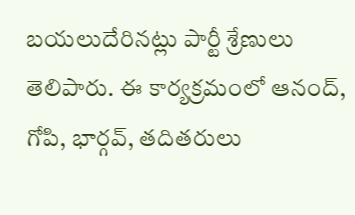బయలుదేరినట్లు పార్టీ శ్రేణులు తెలిపారు. ఈ కార్యక్రమంలో ఆనంద్, గోపి, భార్గవ్, తదితరులు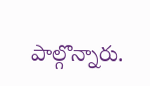పాల్గొన్నారు.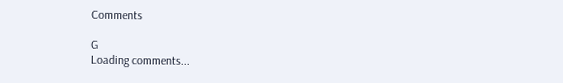Comments

G
Loading comments...